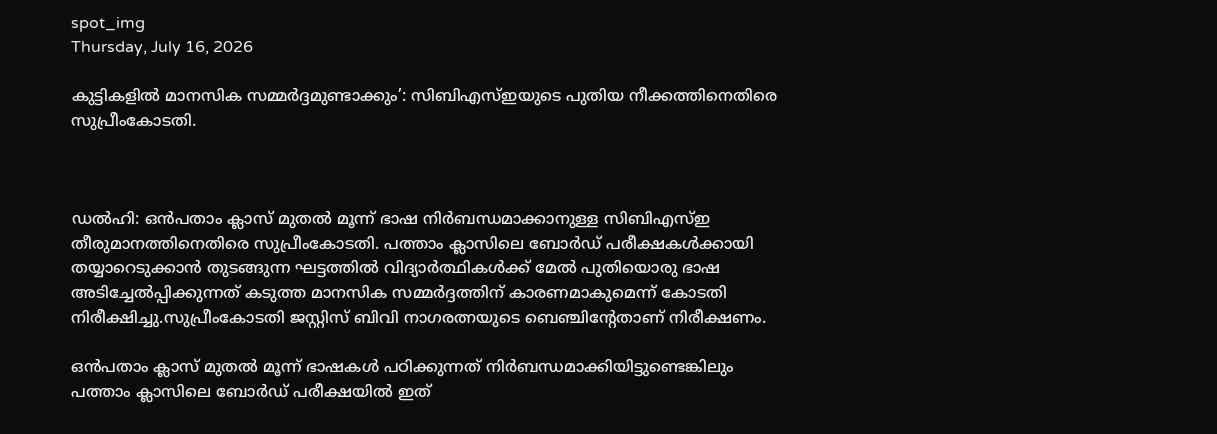spot_img
Thursday, July 16, 2026

കുട്ടികളില്‍ മാനസിക സമ്മര്‍ദ്ദമുണ്ടാക്കും’: സിബിഎസ്‌ഇയുടെ പുതിയ നീക്കത്തിനെതിരെ സുപ്രീംകോടതി.



ഡല്‍ഹി: ഒൻപതാം ക്ലാസ് മുതല്‍ മൂന്ന് ഭാഷ നിർബന്ധമാക്കാനുള്ള സിബിഎസ്‌ഇ തീരുമാനത്തിനെതിരെ സുപ്രീംകോടതി. പത്താം ക്ലാസിലെ ബോർഡ് പരീക്ഷകള്‍ക്കായി തയ്യാറെടുക്കാൻ തുടങ്ങുന്ന ഘട്ടത്തില്‍ വിദ്യാർത്ഥികള്‍ക്ക് മേല്‍ പുതിയൊരു ഭാഷ അടിച്ചേല്‍പ്പിക്കുന്നത് കടുത്ത മാനസിക സമ്മർദ്ദത്തിന് കാരണമാകുമെന്ന് കോടതി നിരീക്ഷിച്ചു.സുപ്രീംകോടതി ജസ്റ്റിസ് ബിവി നാഗരത്നയുടെ ബെഞ്ചിന്റേതാണ് നിരീക്ഷണം.

ഒൻപതാം ക്ലാസ് മുതല്‍ മൂന്ന് ഭാഷകള്‍ പഠിക്കുന്നത് നിർബന്ധമാക്കിയിട്ടുണ്ടെങ്കിലും പത്താം ക്ലാസിലെ ബോർഡ് പരീക്ഷയില്‍ ഇത്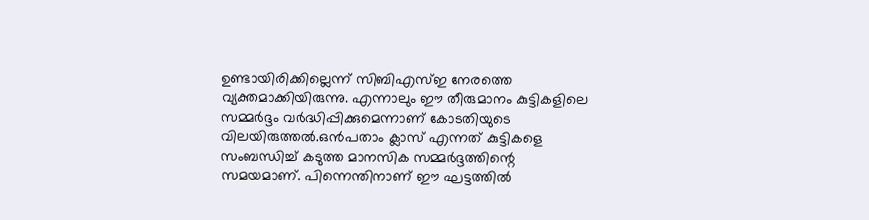ഉണ്ടായിരിക്കില്ലെന്ന് സിബിഎസ്‌ഇ നേരത്തെ വ്യക്തമാക്കിയിരുന്നു. എന്നാലും ഈ തീരുമാനം കുട്ടികളിലെ സമ്മർദ്ദം വർദ്ധിപ്പിക്കുമെന്നാണ് കോടതിയുടെ വിലയിരുത്തല്‍.ഒൻപതാം ക്ലാസ് എന്നത് കുട്ടികളെ സംബന്ധിച്ച്‌ കടുത്ത മാനസിക സമ്മർദ്ദത്തിന്റെ സമയമാണ്. പിന്നെന്തിനാണ് ഈ ഘട്ടത്തില്‍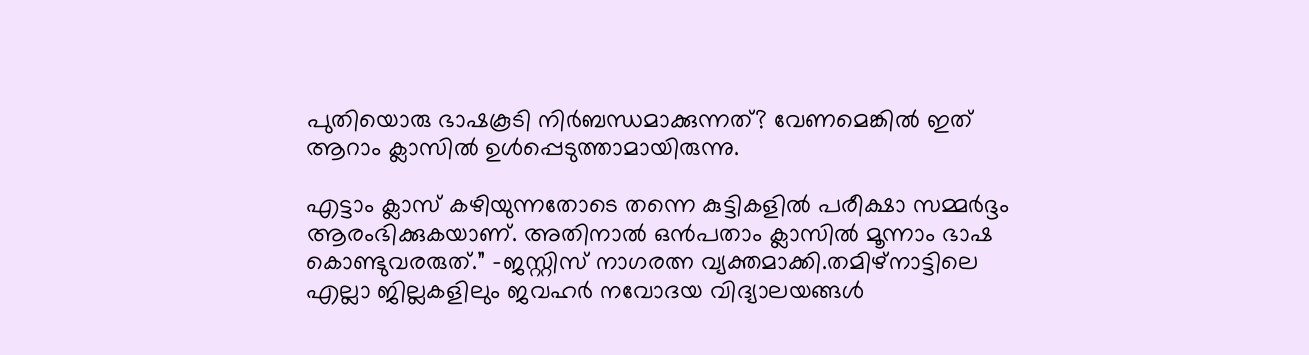പുതിയൊരു ഭാഷകൂടി നിർബന്ധമാക്കുന്നത്? വേണമെങ്കില്‍ ഇത് ആറാം ക്ലാസില്‍ ഉള്‍പ്പെടുത്താമായിരുന്നു.

എട്ടാം ക്ലാസ് കഴിയുന്നതോടെ തന്നെ കുട്ടികളില്‍ പരീക്ഷാ സമ്മർദ്ദം ആരംഭിക്കുകയാണ്. അതിനാല്‍ ഒൻപതാം ക്ലാസില്‍ മൂന്നാം ഭാഷ കൊണ്ടുവരരുത്.” -ജസ്റ്റിസ് നാഗരത്ന വ്യക്തമാക്കി.തമിഴ്നാട്ടിലെ എല്ലാ ജില്ലകളിലും ജവഹർ നവോദയ വിദ്യാലയങ്ങള്‍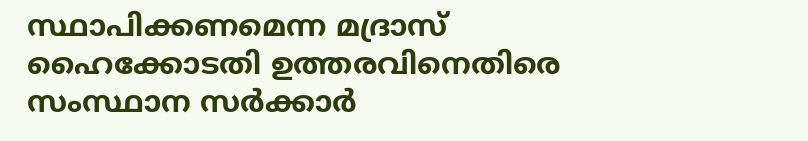സ്ഥാപിക്കണമെന്ന മദ്രാസ് ഹൈക്കോടതി ഉത്തരവിനെതിരെ സംസ്ഥാന സർക്കാർ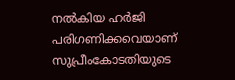നല്‍കിയ ഹർജി പരിഗണിക്കവെയാണ് സുപ്രീംകോടതിയുടെ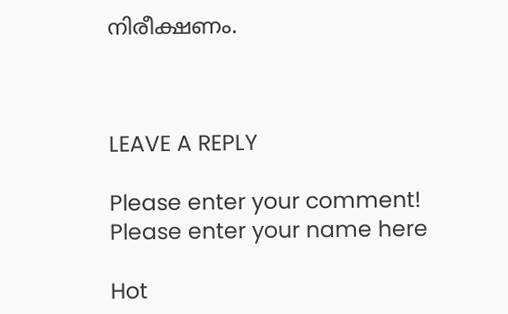നിരീക്ഷണം.



LEAVE A REPLY

Please enter your comment!
Please enter your name here

Hot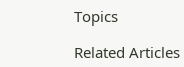Topics

Related Articles